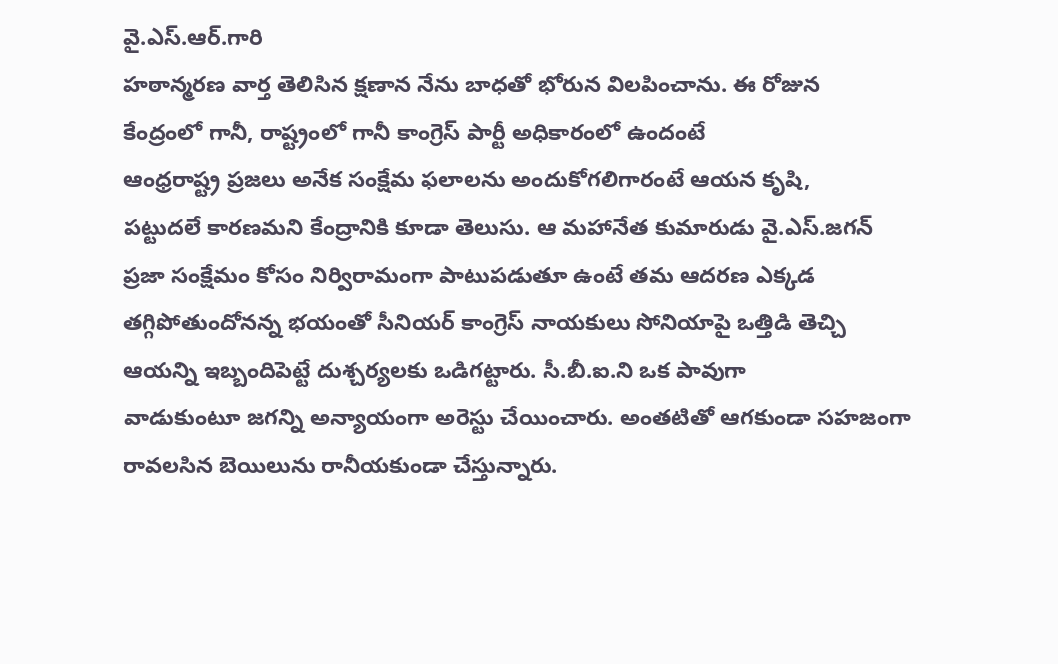వై.ఎస్.ఆర్.గారి
హఠాన్మరణ వార్త తెలిసిన క్షణాన నేను బాధతో భోరున విలపించాను. ఈ రోజున
కేంద్రంలో గానీ, రాష్ట్రంలో గానీ కాంగ్రెస్ పార్టీ అధికారంలో ఉందంటే
ఆంధ్రరాష్ట్ర ప్రజలు అనేక సంక్షేమ ఫలాలను అందుకోగలిగారంటే ఆయన కృషి,
పట్టుదలే కారణమని కేంద్రానికి కూడా తెలుసు. ఆ మహానేత కుమారుడు వై.ఎస్.జగన్
ప్రజా సంక్షేమం కోసం నిర్విరామంగా పాటుపడుతూ ఉంటే తమ ఆదరణ ఎక్కడ
తగ్గిపోతుందోనన్న భయంతో సీనియర్ కాంగ్రెస్ నాయకులు సోనియాపై ఒత్తిడి తెచ్చి
ఆయన్ని ఇబ్బందిపెట్టే దుశ్చర్యలకు ఒడిగట్టారు. సీ.బీ.ఐ.ని ఒక పావుగా
వాడుకుంటూ జగన్ని అన్యాయంగా అరెస్టు చేయించారు. అంతటితో ఆగకుండా సహజంగా
రావలసిన బెయిలును రానీయకుండా చేస్తున్నారు.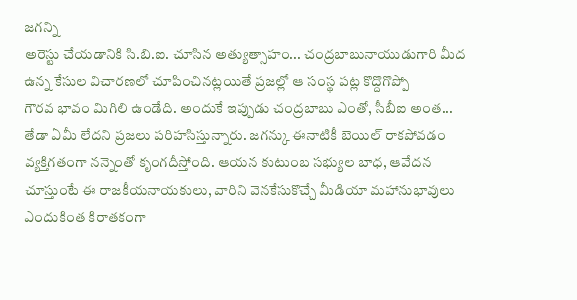జగన్ని
అరెస్టు చేయడానికి సి.బి.ఐ. చూసిన అత్యుత్సాహం... చంద్రబాబునాయుడుగారి మీద
ఉన్న కేసుల విచారణలో చూపించినట్లయితే ప్రజల్లో ఆ సంస్థ పట్ల కొద్దొగొప్పో
గౌరవ భావం మిగిలి ఉండేది. అందుకే ఇప్పుడు చంద్రబాబు ఎంతో, సీబీఐ అంత...
తేడా ఏమీ లేదని ప్రజలు పరిహసిస్తున్నారు. జగన్కు ఈనాటికీ బెయిల్ రాకపోవడం
వ్యక్తిగతంగా నన్నెంతో కృంగదీస్తోంది. ఆయన కుటుంబ సభ్యుల బాధ, ఆవేదన
చూస్తుంటే ఈ రాజకీయనాయకులు, వారిని వెనకేసుకొచ్చే మీడియా మహానుభావులు
ఎందుకింత కిరాతకంగా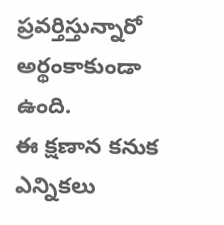ప్రవర్తిస్తున్నారో అర్థంకాకుండా ఉంది.
ఈ క్షణాన కనుక ఎన్నికలు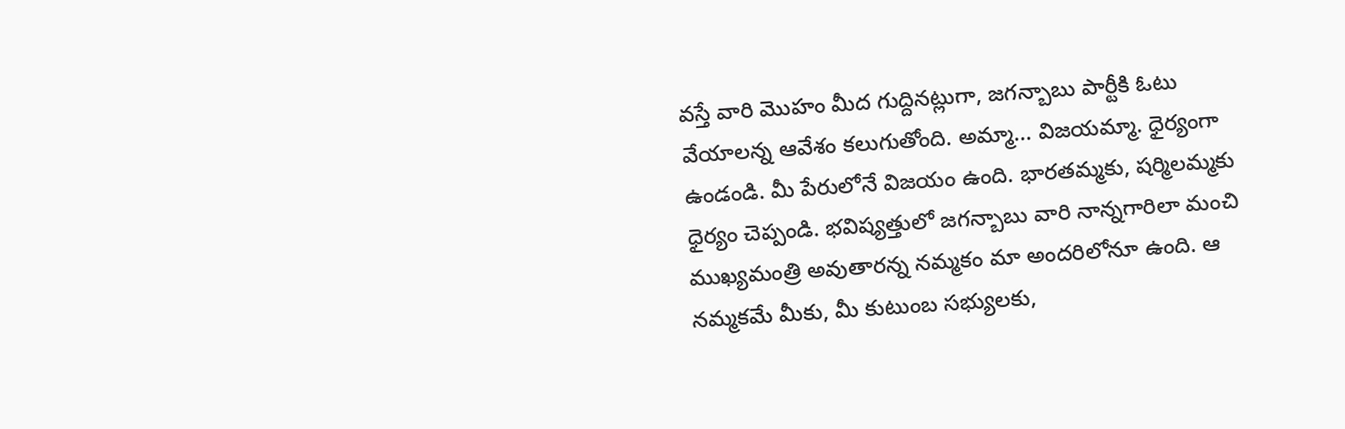వస్తే వారి మొహం మీద గుద్దినట్లుగా, జగన్బాబు పార్టీకి ఓటు వేయాలన్న ఆవేశం కలుగుతోంది. అమ్మా... విజయమ్మా. ధైర్యంగా ఉండండి. మీ పేరులోనే విజయం ఉంది. భారతమ్మకు, షర్మిలమ్మకు ధైర్యం చెప్పండి. భవిష్యత్తులో జగన్బాబు వారి నాన్నగారిలా మంచి ముఖ్యమంత్రి అవుతారన్న నమ్మకం మా అందరిలోనూ ఉంది. ఆ నమ్మకమే మీకు, మీ కుటుంబ సభ్యులకు,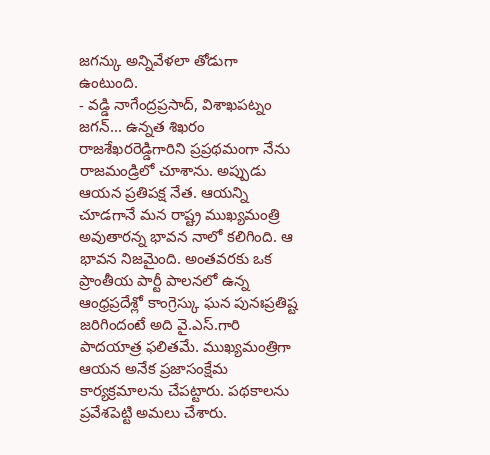జగన్కు అన్నివేళలా తోడుగా ఉంటుంది.
- వడ్డి నాగేంద్రప్రసాద్, విశాఖపట్నం
జగన్... ఉన్నత శిఖరం
రాజశేఖరరెడ్డిగారిని ప్రప్రథమంగా నేను రాజమండ్రిలో చూశాను. అప్పుడు ఆయన ప్రతిపక్ష నేత. ఆయన్ని చూడగానే మన రాష్ట్ర ముఖ్యమంత్రి అవుతారన్న భావన నాలో కలిగింది. ఆ భావన నిజమైంది. అంతవరకు ఒక ప్రాంతీయ పార్టీ పాలనలో ఉన్న ఆంధ్రప్రదేశ్లో కాంగ్రెస్కు ఘన పునఃప్రతిష్ట జరిగిందంటే అది వై.ఎస్.గారి పాదయాత్ర ఫలితమే. ముఖ్యమంత్రిగా ఆయన అనేక ప్రజాసంక్షేమ కార్యక్రమాలను చేపట్టారు. పథకాలను ప్రవేశపెట్టి అమలు చేశారు.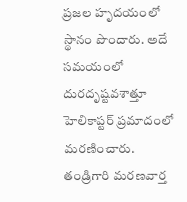ప్రజల హృదయంలో స్థానం పొందారు. అదే సమయంలో దురదృష్టవశాత్తూ హెలికాప్టర్ ప్రమాదంలో మరణించారు.
తండ్రిగారి మరణవార్త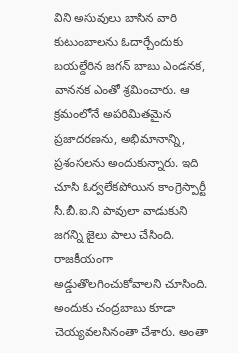విని అసువులు బాసిన వారి కుటుంబాలను ఓదార్చేందుకు బయల్దేరిన జగన్ బాబు ఎండనక, వాననక ఎంతో శ్రమించారు. ఆ క్రమంలోనే అపరిమితమైన ప్రజాదరణను, అభిమానాన్ని, ప్రశంసలను అందుకున్నారు. ఇది చూసి ఓర్వలేకపోయిన కాంగ్రెస్పార్టీ సీ.బీ.ఐ.ని పావులా వాడుకుని జగన్ని జైలు పాలు చేసింది. రాజకీయంగా అడ్డుతొలగించుకోవాలని చూసింది. అందుకు చంద్రబాబు కూడా చెయ్యవలసినంతా చేశారు. అంతా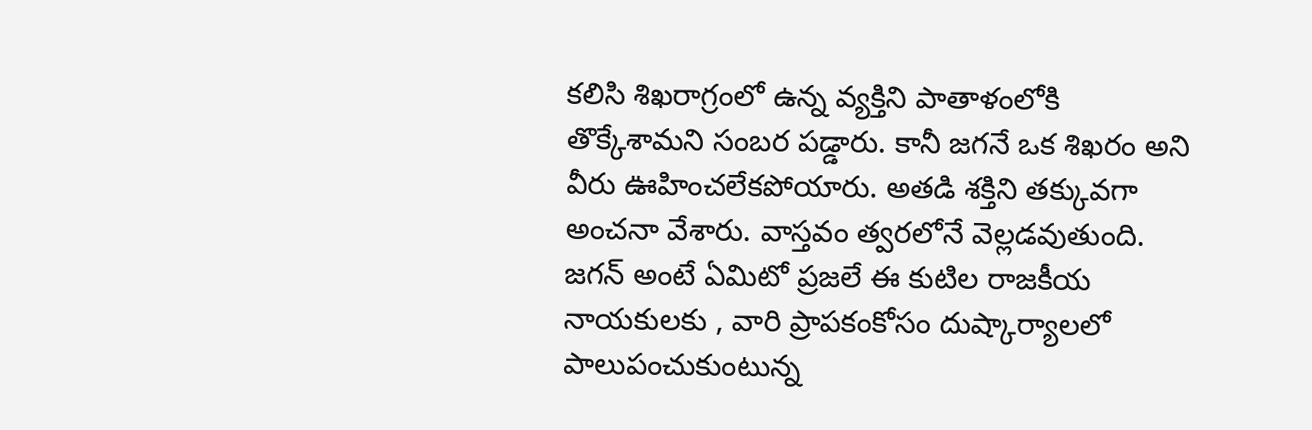కలిసి శిఖరాగ్రంలో ఉన్న వ్యక్తిని పాతాళంలోకి తొక్కేశామని సంబర పడ్డారు. కానీ జగనే ఒక శిఖరం అని వీరు ఊహించలేకపోయారు. అతడి శక్తిని తక్కువగా అంచనా వేశారు. వాస్తవం త్వరలోనే వెల్లడవుతుంది. జగన్ అంటే ఏమిటో ప్రజలే ఈ కుటిల రాజకీయ నాయకులకు , వారి ప్రాపకంకోసం దుష్కార్యాలలో పాలుపంచుకుంటున్న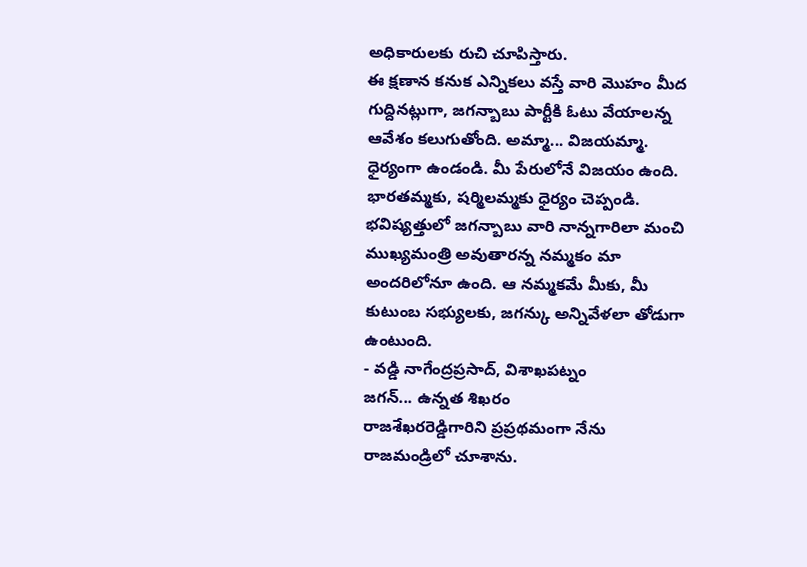అధికారులకు రుచి చూపిస్తారు.
ఈ క్షణాన కనుక ఎన్నికలు వస్తే వారి మొహం మీద గుద్దినట్లుగా, జగన్బాబు పార్టీకి ఓటు వేయాలన్న ఆవేశం కలుగుతోంది. అమ్మా... విజయమ్మా. ధైర్యంగా ఉండండి. మీ పేరులోనే విజయం ఉంది. భారతమ్మకు, షర్మిలమ్మకు ధైర్యం చెప్పండి. భవిష్యత్తులో జగన్బాబు వారి నాన్నగారిలా మంచి ముఖ్యమంత్రి అవుతారన్న నమ్మకం మా అందరిలోనూ ఉంది. ఆ నమ్మకమే మీకు, మీ కుటుంబ సభ్యులకు, జగన్కు అన్నివేళలా తోడుగా ఉంటుంది.
- వడ్డి నాగేంద్రప్రసాద్, విశాఖపట్నం
జగన్... ఉన్నత శిఖరం
రాజశేఖరరెడ్డిగారిని ప్రప్రథమంగా నేను రాజమండ్రిలో చూశాను.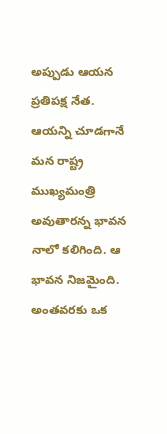అప్పుడు ఆయన ప్రతిపక్ష నేత. ఆయన్ని చూడగానే మన రాష్ట్ర ముఖ్యమంత్రి అవుతారన్న భావన నాలో కలిగింది. ఆ భావన నిజమైంది. అంతవరకు ఒక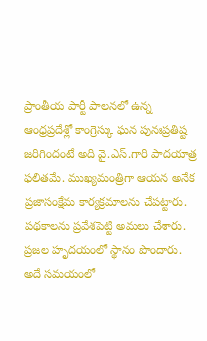ప్రాంతీయ పార్టీ పాలనలో ఉన్న ఆంధ్రప్రదేశ్లో కాంగ్రెస్కు ఘన పునఃప్రతిష్ట జరిగిందంటే అది వై.ఎస్.గారి పాదయాత్ర ఫలితమే. ముఖ్యమంత్రిగా ఆయన అనేక ప్రజాసంక్షేమ కార్యక్రమాలను చేపట్టారు. పథకాలను ప్రవేశపెట్టి అమలు చేశారు. ప్రజల హృదయంలో స్థానం పొందారు. అదే సమయంలో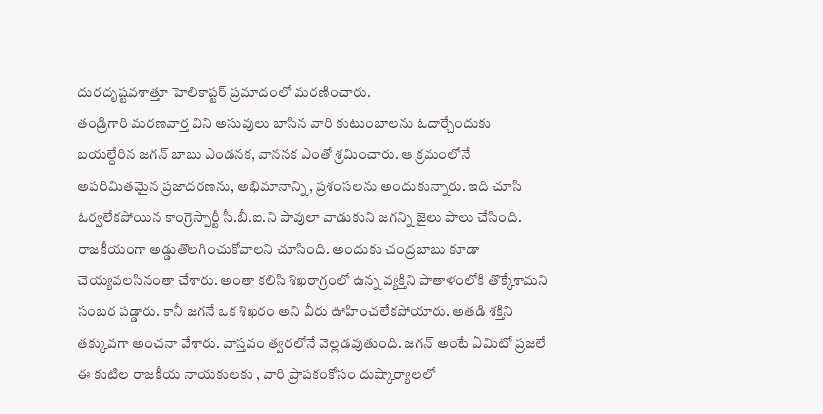దురదృష్టవశాత్తూ హెలికాప్టర్ ప్రమాదంలో మరణించారు.
తండ్రిగారి మరణవార్త విని అసువులు బాసిన వారి కుటుంబాలను ఓదార్చేందుకు బయల్దేరిన జగన్ బాబు ఎండనక, వాననక ఎంతో శ్రమించారు. ఆ క్రమంలోనే అపరిమితమైన ప్రజాదరణను, అభిమానాన్ని, ప్రశంసలను అందుకున్నారు. ఇది చూసి ఓర్వలేకపోయిన కాంగ్రెస్పార్టీ సీ.బీ.ఐ.ని పావులా వాడుకుని జగన్ని జైలు పాలు చేసింది. రాజకీయంగా అడ్డుతొలగించుకోవాలని చూసింది. అందుకు చంద్రబాబు కూడా చెయ్యవలసినంతా చేశారు. అంతా కలిసి శిఖరాగ్రంలో ఉన్న వ్యక్తిని పాతాళంలోకి తొక్కేశామని సంబర పడ్డారు. కానీ జగనే ఒక శిఖరం అని వీరు ఊహించలేకపోయారు. అతడి శక్తిని తక్కువగా అంచనా వేశారు. వాస్తవం త్వరలోనే వెల్లడవుతుంది. జగన్ అంటే ఏమిటో ప్రజలే ఈ కుటిల రాజకీయ నాయకులకు , వారి ప్రాపకంకోసం దుష్కార్యాలలో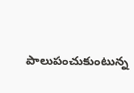పాలుపంచుకుంటున్న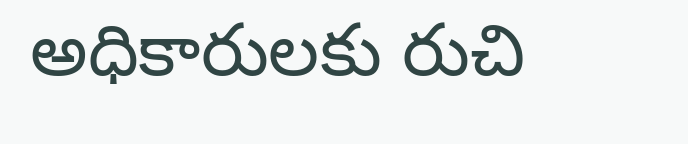అధికారులకు రుచి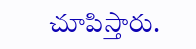చూపిస్తారు.